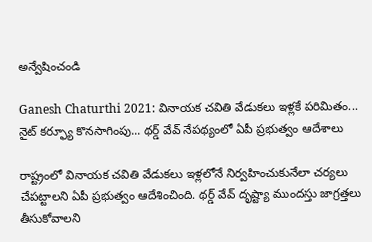అన్వేషించండి

Ganesh Chaturthi 2021: వినాయక చవితి వేడుకలు ఇళ్లకే పరిమితం... నైట్ కర్ఫ్యూ కొనసాగింపు... థర్డ్ వేవ్ నేపథ్యంలో ఏపీ ప్రభుత్వం ఆదేశాలు

రాష్ట్రంలో వినాయక చవితి వేడుకలు ఇళ్లలోనే నిర్వహించుకునేలా చర్యలు చేపట్టాలని ఏపీ ప్రభుత్వం ఆదేశించింది. థర్డ్ వేవ్ దృష్ట్యా ముందస్తు జాగ్రత్తలు తీసుకోవాలని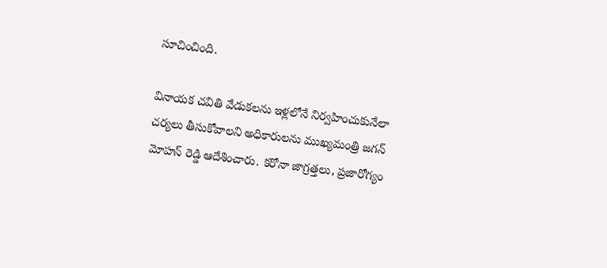సూచించింది.

వినాయక చవితి వేడుకలను ఇళ్లలోనే నిర్వహించుకునేలా చర్యలు తీసుకోవాలని అధికారులను ముఖ్యమంత్రి జగన్‌ మోహన్‌ రెడ్డి ఆదేశించారు. కరోనా జాగ్రత్తలు, ప్రజారోగ్యం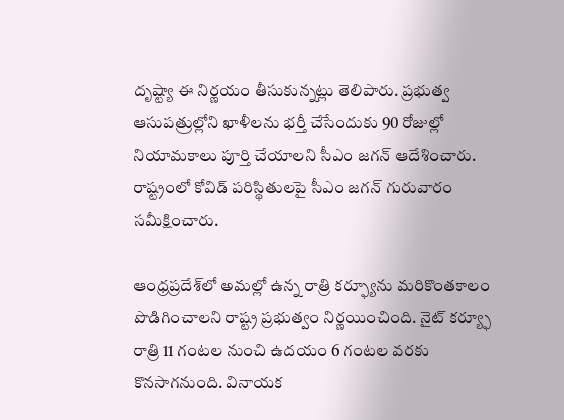దృష్ట్యా ఈ నిర్ణయం తీసుకున్నట్లు తెలిపారు. ప్రభుత్వ ఆసుపత్రుల్లోని ఖాళీలను భర్తీ చేసేందుకు 90 రోజుల్లో నియామకాలు పూర్తి చేయాలని సీఎం జగన్ ఆదేశించారు. రాష్ట్రంలో కోవిడ్ పరిస్థితులపై సీఎం జగన్ గురువారం సమీక్షించారు.

ఆంధ్రప్రదేశ్‌లో అమల్లో ఉన్న రాత్రి కర్ఫ్యూను మరికొంతకాలం పొడిగించాలని రాష్ట్ర ప్రభుత్వం నిర్ణయించింది. నైట్ కర్య్ఫూ రాత్రి 11 గంటల నుంచి ఉదయం 6 గంటల వరకు కొనసాగనుంది. వినాయక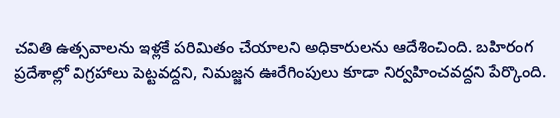చవితి ఉత్సవాలను ఇళ్లకే పరిమితం చేయాలని అధికారులను ఆదేశించింది. బహిరంగ ప్రదేశాల్లో విగ్రహాలు పెట్టవద్దని, నిమజ్జన ఊరేగింపులు కూడా నిర్వహించవద్దని పేర్కొంది.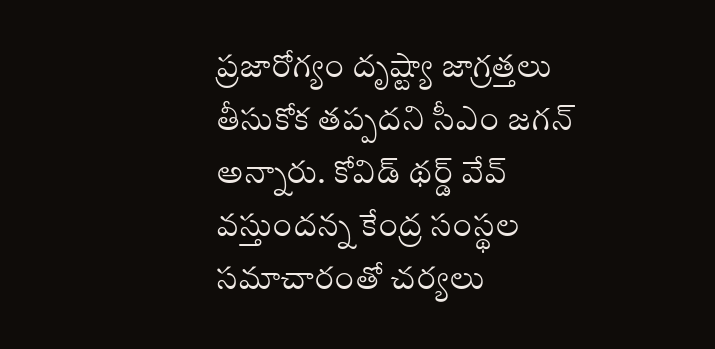ప్రజారోగ్యం దృష్ట్యా జాగ్రత్తలు తీసుకోక తప్పదని సీఎం జగన్ అన్నారు. కోవిడ్ థర్డ్‌ వేవ్‌ వస్తుందన్న కేంద్ర సంస్థల సమాచారంతో చర్యలు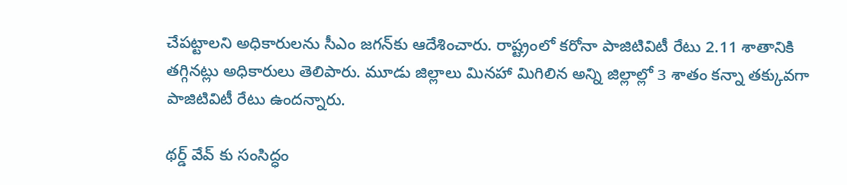చేపట్టాలని అధికారులను సీఎం జగన్‌కు ఆదేశించారు. రాష్ట్రంలో కరోనా పాజిటివిటీ రేటు 2.11 శాతానికి తగ్గినట్లు అధికారులు తెలిపారు. మూడు జిల్లాలు మినహా మిగిలిన అన్ని జిల్లాల్లో 3 శాతం కన్నా తక్కువగా పాజిటివిటీ రేటు ఉందన్నారు.

థర్డ్ వేవ్ కు సంసిద్ధం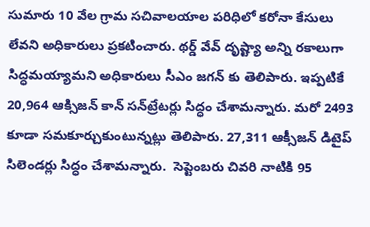సుమారు 10 వేల గ్రామ సచివాలయాల పరిధిలో కరోనా కేసులు లేవని అధికారులు ప్రకటించారు. థర్డ్‌ వేవ్‌ దృష్ట్యా అన్ని రకాలుగా సిద్ధమయ్యామని అధికారులు సీఎం జగన్ కు తెలిపారు. ఇప్పటికే 20,964 ఆక్సిజన్‌ కాన్‌ సన్‌ట్రేటర్లు సిద్ధం చేశామన్నారు. మరో 2493 కూడా సమకూర్చుకుంటున్నట్లు తెలిపారు. 27,311 ఆక్సీజన్‌ డిటైప్‌ సిలెండర్లు సిద్ధం చేశామన్నారు.  సెప్టెంబరు చివరి నాటికి 95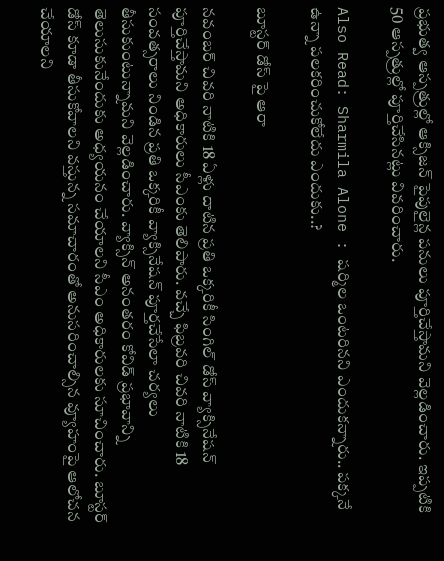ప్రభుత్వ ఆస్పత్రుల్లో ఆక్సిజన్‌ పైపులైన్ల పనులు పూర్తిచేస్తామని వెల్లడించారు. ఇప్పటికి 50 ఆస్పత్రుల్లో పూర్తిచేసినట్లు వివరించారు.

Also Read: Sharmila Alone : షర్మిల ఒంటరినని ఎందుకన్నారు.. పక్కనే ఉన్నా పలకరించుకోలేదు ఎందుకు..?

బూస్టర్ డోస్ పై ఆరా

నవంబర్‌ చివరి నాటికి 18 ఏళ్లు దాటిన ప్రతి ఒక్కరికీ సింగిల్‌ డోస్‌ వ్యాక్సినేషన్‌ పూర్తిచేస్తామని అధికారులు సీఎంకు తెలిపారు. వచ్చే ఫిబ్రవరి చివరి నాటికి 18 సంవత్సరాలు నిండిన ప్రతి ఒక్కరికీ వ్యాక్సినేషన్‌ పూర్తచేసేలా చర్యలు తీసుకుంటున్నామని వెల్లడించారు. వ్యాక్సిన్‌ అనంతరం కోవిడ్‌ ప్రభావాన్ని తెలుసుకునేందుకు అధ్యయనం చేయాలని సీఎం అధికారులకు సూచించారు. బూస్టర్‌ డోస్‌ కూడా తీసుకోవాలని వస్తున్న సమాచారంతో అనుసరించాల్సిన వ్యూహంపై ఆలోచన చేయాలని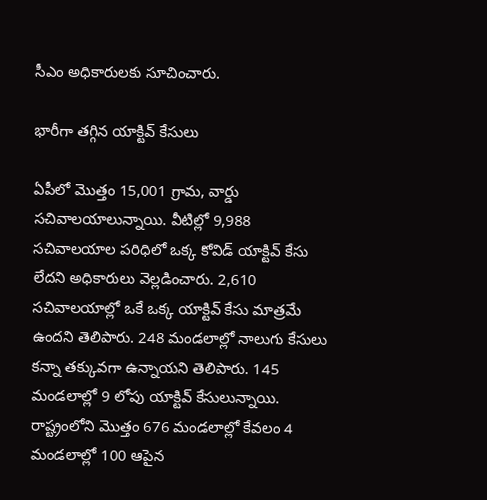సీఎం అధికారులకు సూచించారు.

భారీగా తగ్గిన యాక్టివ్ కేసులు

ఏపీలో మొత్తం 15,001 గ్రామ, వార్డు సచివాలయాలున్నాయి. వీటిల్లో 9,988 సచివాలయాల పరిధిలో ఒక్క కోవిడ్‌ యాక్టివ్ కేసు లేదని అధికారులు వెల్లడించారు. 2,610 సచివాలయాల్లో ఒకే ఒక్క యాక్టివ్‌ కేసు మాత్రమే ఉందని తెలిపారు. 248 మండలాల్లో నాలుగు కేసులు కన్నా తక్కువగా ఉన్నాయని తెలిపారు. 145 మండలాల్లో 9 లోపు యాక్టివ్‌ కేసులున్నాయి. రాష్ట్రంలోని మొత్తం 676 మండలాల్లో కేవలం 4 మండలాల్లో 100 ఆపైన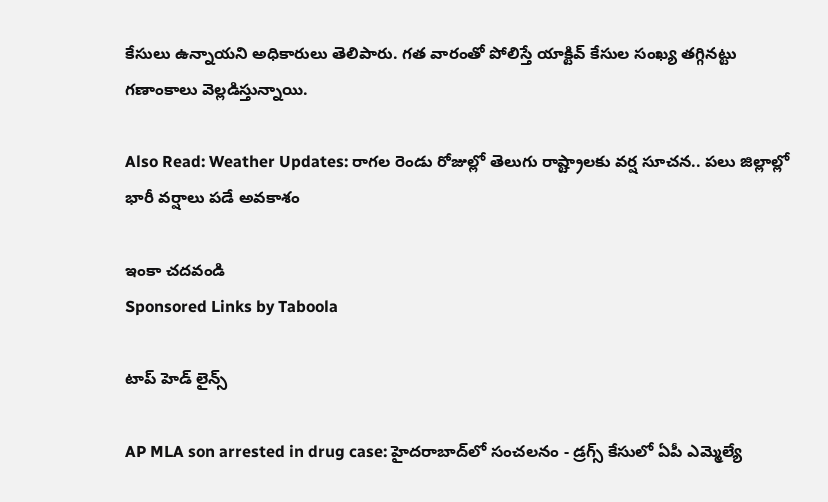కేసులు ఉన్నాయని అధికారులు తెలిపారు. గత వారంతో పోలిస్తే యాక్టివ్‌ కేసుల సంఖ్య తగ్గినట్టు గణాంకాలు వెల్లడిస్తున్నాయి.

Also Read: Weather Updates: రాగల రెండు రోజుల్లో తెలుగు రాష్ట్రాలకు వర్ష సూచన.. పలు జిల్లాల్లో భారీ వర్షాలు పడే అవకాశం

ఇంకా చదవండి
Sponsored Links by Taboola

టాప్ హెడ్ లైన్స్

AP MLA son arrested in drug case: హైదరాబాద్‌లో సంచలనం - డ్రగ్స్ కేసులో ఏపీ ఎమ్మెల్యే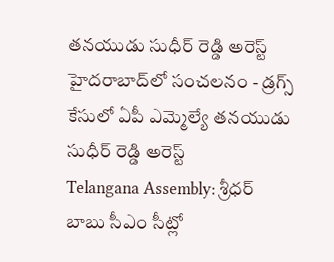తనయుడు సుధీర్ రెడ్డి అరెస్ట్
హైదరాబాద్‌లో సంచలనం - డ్రగ్స్ కేసులో ఏపీ ఎమ్మెల్యే తనయుడు సుధీర్ రెడ్డి అరెస్ట్
Telangana Assembly: శ్రీధర్ బాబు సీఎం సీట్లో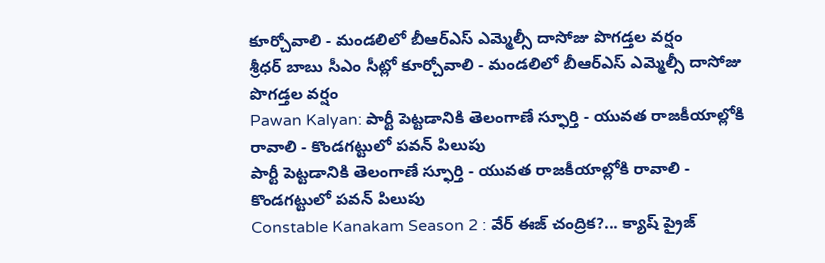కూర్చోవాలి - మండలిలో బీఆర్ఎస్ ఎమ్మెల్సీ దాసోజు పొగడ్తల వర్షం
శ్రీధర్ బాబు సీఎం సీట్లో కూర్చోవాలి - మండలిలో బీఆర్ఎస్ ఎమ్మెల్సీ దాసోజు పొగడ్తల వర్షం
Pawan Kalyan: పార్టీ పెట్టడానికి తెలంగాణే స్ఫూర్తి - యువత రాజకీయాల్లోకి రావాలి - కొండగట్టులో పవన్ పిలుపు
పార్టీ పెట్టడానికి తెలంగాణే స్ఫూర్తి - యువత రాజకీయాల్లోకి రావాలి - కొండగట్టులో పవన్ పిలుపు
Constable Kanakam Season 2 : వేర్ ఈజ్ చంద్రిక?... క్యాష్ ప్రైజ్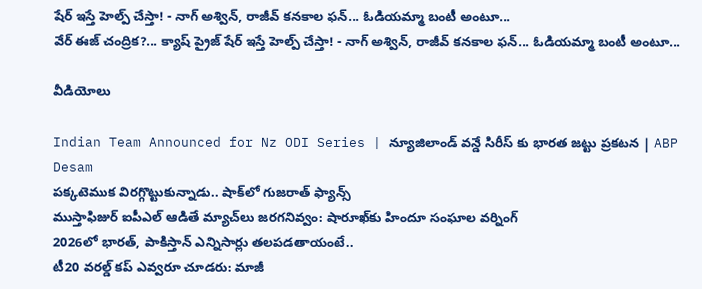షేర్ ఇస్తే హెల్ప్ చేస్తా! - నాగ్ అశ్విన్, రాజీవ్ కనకాల ఫన్... ఓడియమ్మా బంటీ అంటూ...
వేర్ ఈజ్ చంద్రిక?... క్యాష్ ప్రైజ్ షేర్ ఇస్తే హెల్ప్ చేస్తా! - నాగ్ అశ్విన్, రాజీవ్ కనకాల ఫన్... ఓడియమ్మా బంటీ అంటూ...

వీడియోలు

Indian Team Announced for Nz ODI Series | న్యూజిలాండ్ వన్డే సిరీస్ కు భారత జట్టు ప్రకటన | ABP Desam
పక్కటెముక విరగ్గొట్టుకున్నాడు.. షాక్‌లో గుజరాత్ ఫ్యాన్స్
ముస్తాఫిజుర్‌ ఐపీఎల్ ఆడితే మ్యాచ్‌లు జరగనివ్వం: షారూఖ్‌కు హిందూ సంఘాల వర్నింగ్
2026లో భారత్, పాకిస్తాన్ ఎన్నిసార్లు తలపడతాయంటే..
టీ20 వరల్డ్ కప్ ఎవ్వరూ చూడరు: మాజీ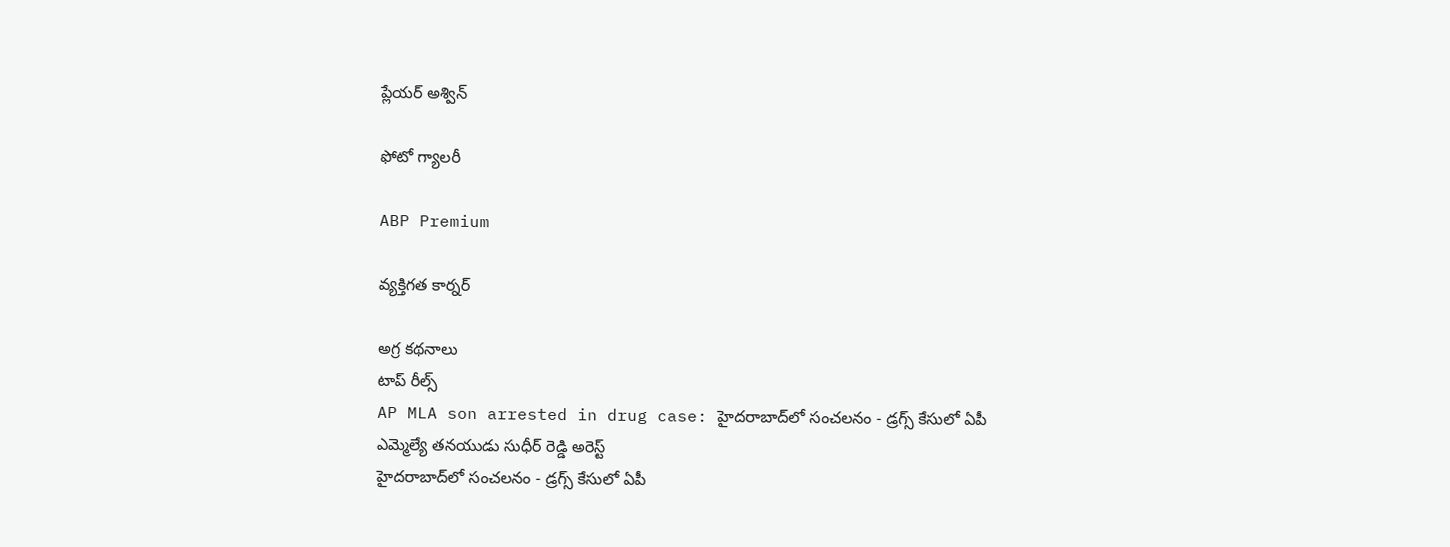ప్లేయర్ అశ్విన్

ఫోటో గ్యాలరీ

ABP Premium

వ్యక్తిగత కార్నర్

అగ్ర కథనాలు
టాప్ రీల్స్
AP MLA son arrested in drug case: హైదరాబాద్‌లో సంచలనం - డ్రగ్స్ కేసులో ఏపీ ఎమ్మెల్యే తనయుడు సుధీర్ రెడ్డి అరెస్ట్
హైదరాబాద్‌లో సంచలనం - డ్రగ్స్ కేసులో ఏపీ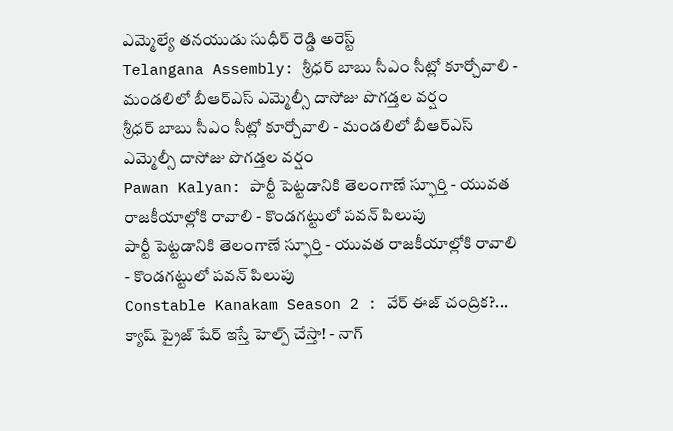ఎమ్మెల్యే తనయుడు సుధీర్ రెడ్డి అరెస్ట్
Telangana Assembly: శ్రీధర్ బాబు సీఎం సీట్లో కూర్చోవాలి - మండలిలో బీఆర్ఎస్ ఎమ్మెల్సీ దాసోజు పొగడ్తల వర్షం
శ్రీధర్ బాబు సీఎం సీట్లో కూర్చోవాలి - మండలిలో బీఆర్ఎస్ ఎమ్మెల్సీ దాసోజు పొగడ్తల వర్షం
Pawan Kalyan: పార్టీ పెట్టడానికి తెలంగాణే స్ఫూర్తి - యువత రాజకీయాల్లోకి రావాలి - కొండగట్టులో పవన్ పిలుపు
పార్టీ పెట్టడానికి తెలంగాణే స్ఫూర్తి - యువత రాజకీయాల్లోకి రావాలి - కొండగట్టులో పవన్ పిలుపు
Constable Kanakam Season 2 : వేర్ ఈజ్ చంద్రిక?... క్యాష్ ప్రైజ్ షేర్ ఇస్తే హెల్ప్ చేస్తా! - నాగ్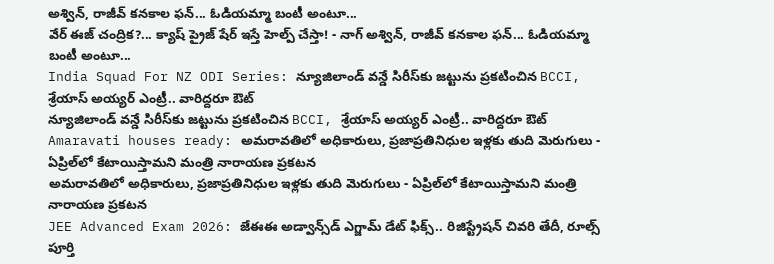అశ్విన్, రాజీవ్ కనకాల ఫన్... ఓడియమ్మా బంటీ అంటూ...
వేర్ ఈజ్ చంద్రిక?... క్యాష్ ప్రైజ్ షేర్ ఇస్తే హెల్ప్ చేస్తా! - నాగ్ అశ్విన్, రాజీవ్ కనకాల ఫన్... ఓడియమ్మా బంటీ అంటూ...
India Squad For NZ ODI Series: న్యూజిలాండ్ వన్డే సిరీస్‌కు జట్టును ప్రకటించిన BCCI, శ్రేయాస్ అయ్యర్ ఎంట్రీ.. వారిద్దరూ ఔట్
న్యూజిలాండ్ వన్డే సిరీస్‌కు జట్టును ప్రకటించిన BCCI, శ్రేయాస్ అయ్యర్ ఎంట్రీ.. వారిద్దరూ ఔట్
Amaravati houses ready: అమరావతిలో అధికారులు, ప్రజాప్రతినిధుల ఇళ్లకు తుది మెరుగులు - ఏప్రిల్‌లో కేటాయిస్తామని మంత్రి నారాయణ ప్రకటన
అమరావతిలో అధికారులు, ప్రజాప్రతినిధుల ఇళ్లకు తుది మెరుగులు - ఏప్రిల్‌లో కేటాయిస్తామని మంత్రి నారాయణ ప్రకటన
JEE Advanced Exam 2026: జేఈఈ అడ్వాన్స్‌డ్ ఎగ్జామ్ డేట్ ఫిక్స్.. రిజిస్ట్రేషన్ చివరి తేదీ, రూల్స్ పూర్తి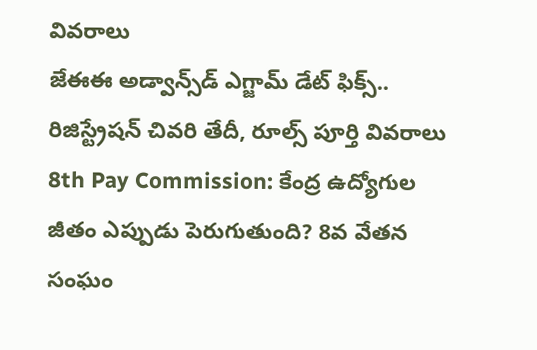వివరాలు
జేఈఈ అడ్వాన్స్‌డ్ ఎగ్జామ్ డేట్ ఫిక్స్.. రిజిస్ట్రేషన్ చివరి తేదీ, రూల్స్ పూర్తి వివరాలు
8th Pay Commission: కేంద్ర ఉద్యోగుల జీతం ఎప్పుడు పెరుగుతుంది? 8వ వేతన సంఘం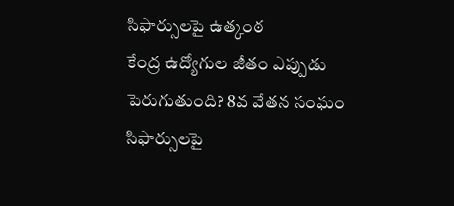సిఫార్సులపై ఉత్కంఠ
కేంద్ర ఉద్యోగుల జీతం ఎప్పుడు పెరుగుతుంది? 8వ వేతన సంఘం సిఫార్సులపై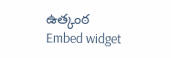ఉత్కంఠ
Embed widget